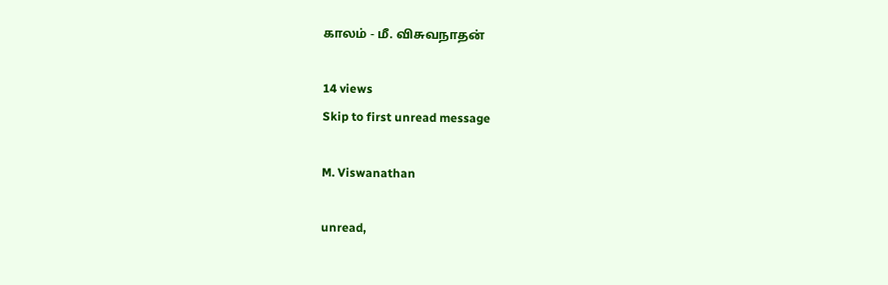காலம் - மீ. விசுவநாதன்

14 views
Skip to first unread message

M. Viswanathan

unread,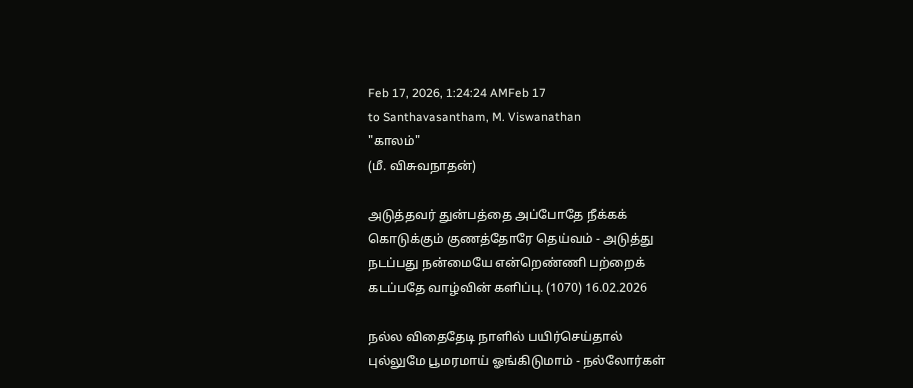Feb 17, 2026, 1:24:24 AMFeb 17
to Santhavasantham, M. Viswanathan
"காலம்"
(மீ. விசுவநாதன்)

அடுத்தவர் துன்பத்தை அப்போதே நீக்கக்
கொடுக்கும் குணத்தோரே தெய்வம் - அடுத்து
நடப்பது நன்மையே என்றெண்ணி பற்றைக்
கடப்பதே வாழ்வின் களிப்பு. (1070) 16.02.2026

நல்ல விதைதேடி நாளில் பயிர்செய்தால்
புல்லுமே பூமரமாய் ஓங்கிடுமாம் - நல்லோர்கள்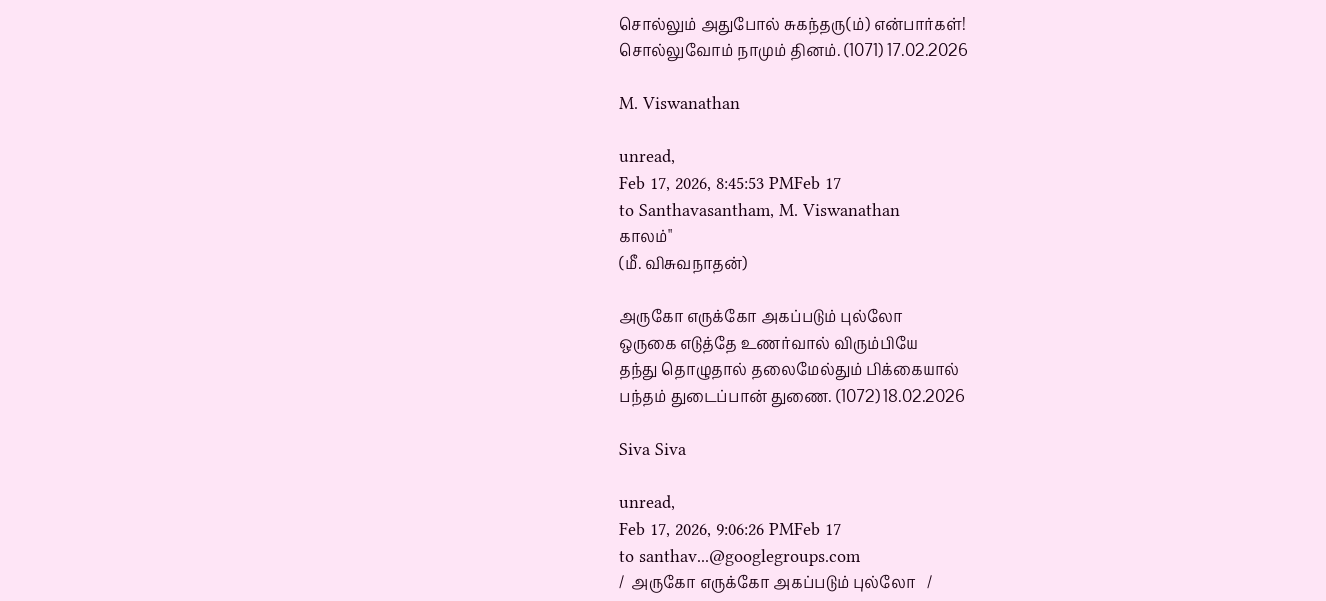சொல்லும் அதுபோல் சுகந்தரு(ம்) என்பார்கள்!
சொல்லுவோம் நாமும் தினம். (1071) 17.02.2026

M. Viswanathan

unread,
Feb 17, 2026, 8:45:53 PMFeb 17
to Santhavasantham, M. Viswanathan
காலம்"
(மீ. விசுவநாதன்)

அருகோ எருக்கோ அகப்படும் புல்லோ
ஒருகை எடுத்தே உணர்வால் விரும்பியே
தந்து தொழுதால் தலைமேல்தும் பிக்கையால்
பந்தம் துடைப்பான் துணை. (1072) 18.02.2026

Siva Siva

unread,
Feb 17, 2026, 9:06:26 PMFeb 17
to santhav...@googlegroups.com
/  அருகோ எருக்கோ அகப்படும் புல்லோ   /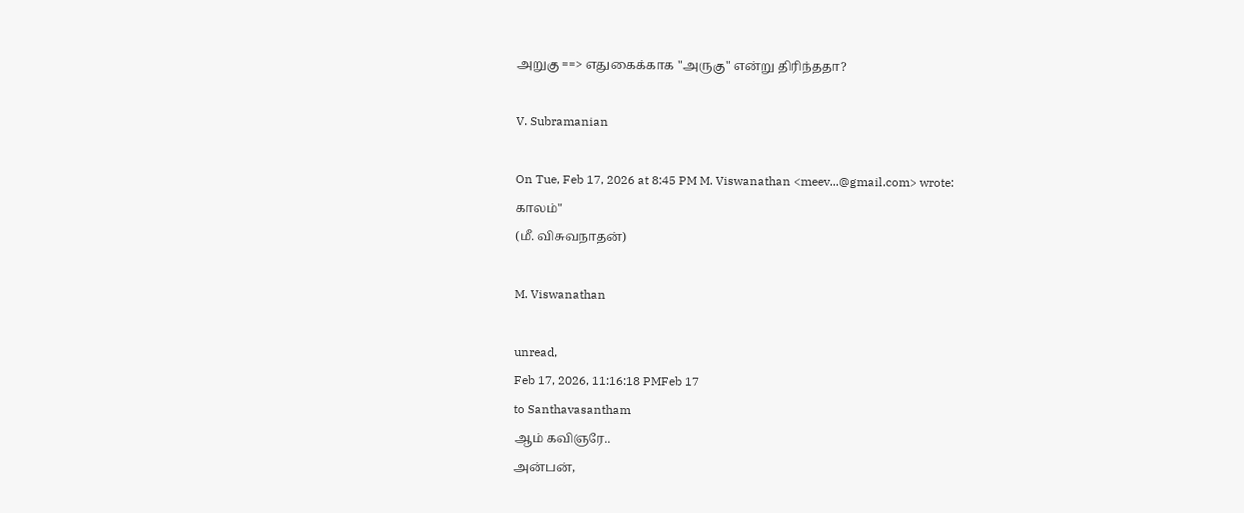அறுகு ==> எதுகைக்காக "அருகு" என்று திரிந்ததா?

V. Subramanian

On Tue, Feb 17, 2026 at 8:45 PM M. Viswanathan <meev...@gmail.com> wrote:
காலம்"
(மீ. விசுவநாதன்)

M. Viswanathan

unread,
Feb 17, 2026, 11:16:18 PMFeb 17
to Santhavasantham
ஆம் கவிஞரே..
அன்பன்,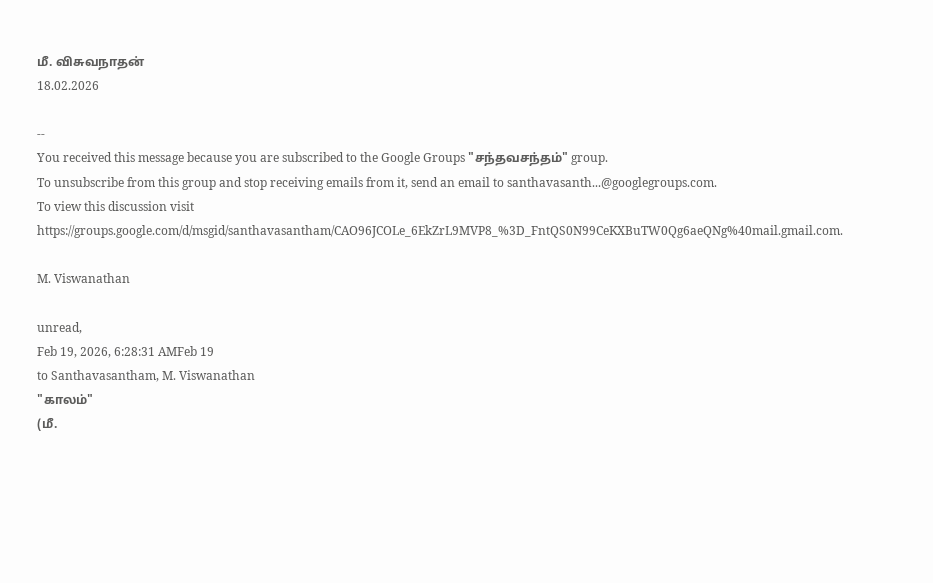மீ. விசுவநாதன்
18.02.2026

--
You received this message because you are subscribed to the Google Groups "சந்தவசந்தம்" group.
To unsubscribe from this group and stop receiving emails from it, send an email to santhavasanth...@googlegroups.com.
To view this discussion visit https://groups.google.com/d/msgid/santhavasantham/CAO96JCOLe_6EkZrL9MVP8_%3D_FntQS0N99CeKXBuTW0Qg6aeQNg%40mail.gmail.com.

M. Viswanathan

unread,
Feb 19, 2026, 6:28:31 AMFeb 19
to Santhavasantham, M. Viswanathan
"காலம்"
(மீ.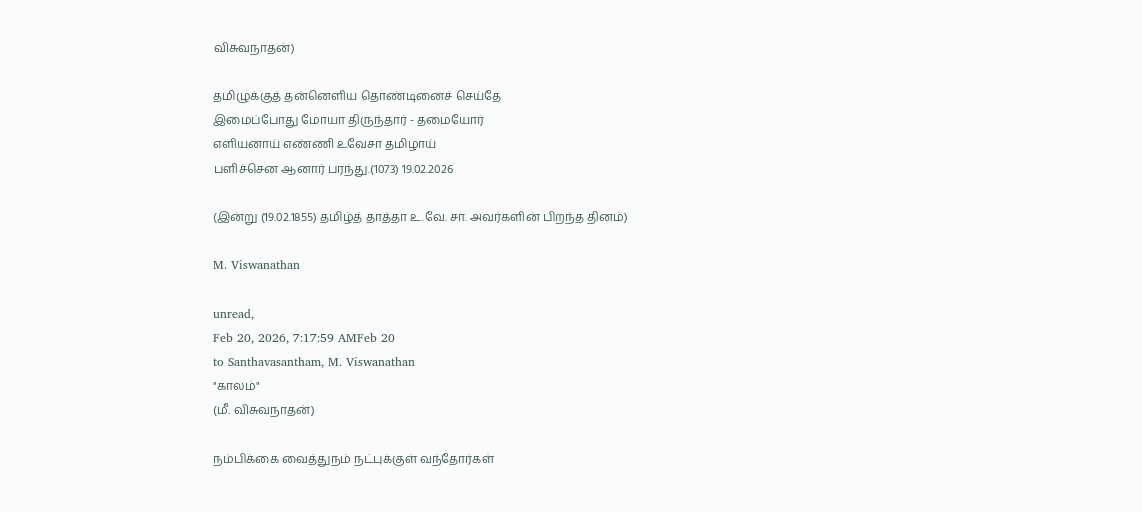விசுவநாதன்)

தமிழுக்குத் தன்னெளிய தொண்டினைச் செய்தே
இமைப்போது மோயா திருந்தார் - தமையோர்
எளியனாய் எண்ணி உவேசா தமிழாய்
பளிச்சென ஆனார் பரந்து.(1073) 19.02.2026

(இன்று (19.02.1855) தமிழ்த் தாத்தா உ.வே. சா. அவர்களின் பிறந்த தினம்)

M. Viswanathan

unread,
Feb 20, 2026, 7:17:59 AMFeb 20
to Santhavasantham, M. Viswanathan
"காலம்"
(மீ. விசுவநாதன்)

நம்பிக்கை வைத்துநம் நட்புக்குள் வந்தோர்கள்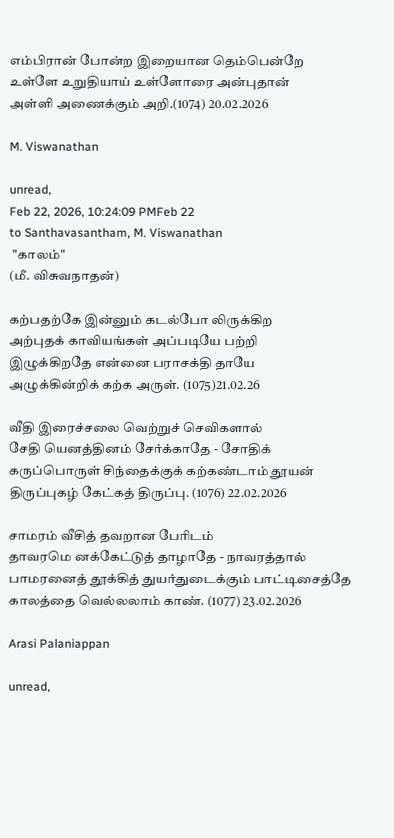எம்பிரான் போன்ற இறையான தெம்பென்றே
உள்ளே உறுதியாய் உள்ளோரை அன்புதான்
அள்ளி அணைக்கும் அறி.(1074) 20.02.2026

M. Viswanathan

unread,
Feb 22, 2026, 10:24:09 PMFeb 22
to Santhavasantham, M. Viswanathan
 "காலம்"
(மீ. விசுவநாதன்)

கற்பதற்கே இன்னும் கடல்போ லிருக்கிற
அற்புதக் காவியங்கள் அப்படியே பற்றி
இழுக்கிறதே என்னை பராசக்தி தாயே
அழுக்கின்றிக் கற்க அருள். (1075)21.02.26

வீதி இரைச்சலை வெற்றுச் செவிகளால்
சேதி யெனத்தினம் சேர்க்காதே - சோதிக்
கருப்பொருள் சிந்தைக்குக் கற்கண்டாம் தூயன்
திருப்புகழ் கேட்கத் திருப்பு. (1076) 22.02.2026

சாமரம் வீசித் தவறான பேரிடம்
தாவரமெ னக்கேட்டுத் தாழாதே - நாவரத்தால்
பாமரனைத் தூக்கித் துயர்துடைக்கும் பாட்டிசைத்தே
காலத்தை வெல்லலாம் காண். (1077) 23.02.2026

Arasi Palaniappan

unread,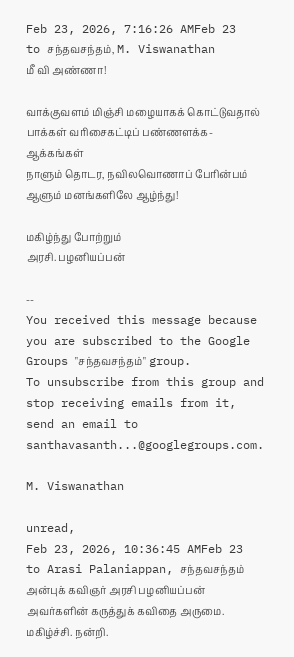Feb 23, 2026, 7:16:26 AMFeb 23
to சந்தவசந்தம், M. Viswanathan
மீ வி அண்ணா!

வாக்குவளம் மிஞ்சி மழையாகக் கொட்டுவதால்
பாக்கள் வரிசைகட்டிப் பண்ணளக்க- ஆக்கங்கள்
நாளும் தொடர, நவிலவொணாப் பேரின்பம்
ஆளும் மனங்களிலே ஆழ்ந்து!

மகிழ்ந்து போற்றும்
அரசி. பழனியப்பன்

--
You received this message because you are subscribed to the Google Groups "சந்தவசந்தம்" group.
To unsubscribe from this group and stop receiving emails from it, send an email to santhavasanth...@googlegroups.com.

M. Viswanathan

unread,
Feb 23, 2026, 10:36:45 AMFeb 23
to Arasi Palaniappan, சந்தவசந்தம்
அன்புக் கவிஞர் அரசி பழனியப்பன் அவர்களின் கருத்துக் கவிதை அருமை. மகிழ்ச்சி. நன்றி.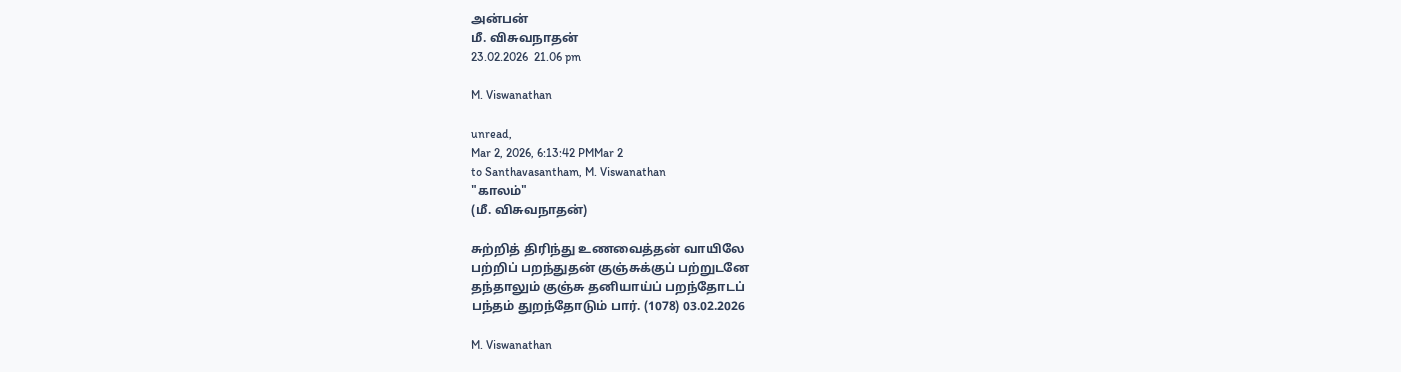அன்பன்
மீ. விசுவநாதன்
23.02.2026  21.06 pm

M. Viswanathan

unread,
Mar 2, 2026, 6:13:42 PMMar 2
to Santhavasantham, M. Viswanathan
"காலம்"
(மீ. விசுவநாதன்)

சுற்றித் திரிந்து உணவைத்தன் வாயிலே
பற்றிப் பறந்துதன் குஞ்சுக்குப் பற்றுடனே
தந்தாலும் குஞ்சு தனியாய்ப் பறந்தோடப்
பந்தம் துறந்தோடும் பார். (1078) 03.02.2026

M. Viswanathan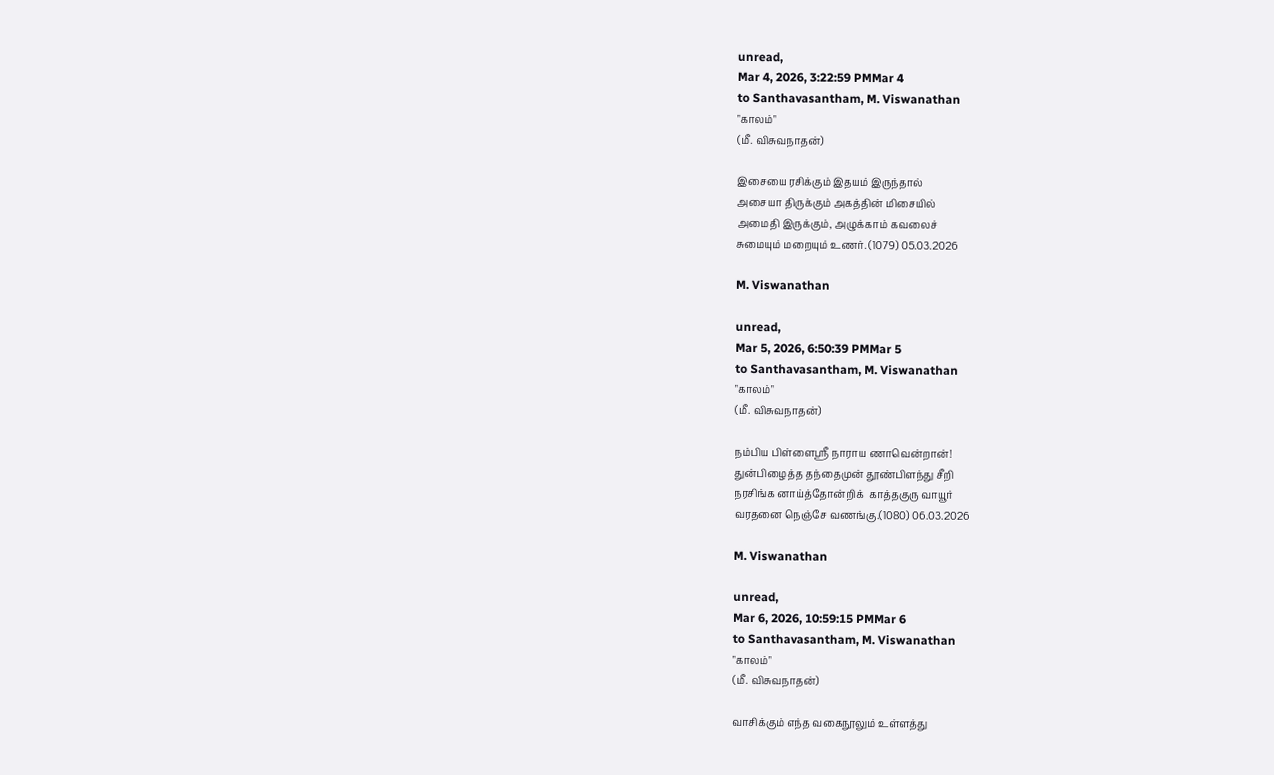unread,
Mar 4, 2026, 3:22:59 PMMar 4
to Santhavasantham, M. Viswanathan
"காலம்"
(மீ. விசுவநாதன்)

இசையை ரசிக்கும் இதயம் இருந்தால்
அசையா திருக்கும் அகத்தின் மிசையில்
அமைதி இருக்கும், அழுக்காம் கவலைச்
சுமையும் மறையும் உணர். (1079) 05.03.2026

M. Viswanathan

unread,
Mar 5, 2026, 6:50:39 PMMar 5
to Santhavasantham, M. Viswanathan
"காலம்"
(மீ. விசுவநாதன்)

நம்பிய பிள்ளைஶ்ரீ நாராய ணாவென்றான்!
துன்பிழைத்த தந்தைமுன் தூண்பிளந்து சீறி
நரசிங்க னாய்த்தோன்றிக்  காத்தகுரு வாயூர்
வரதனை நெஞ்சே வணங்கு.(1080) 06.03.2026

M. Viswanathan

unread,
Mar 6, 2026, 10:59:15 PMMar 6
to Santhavasantham, M. Viswanathan
"காலம்"
(மீ. விசுவநாதன்)

வாசிக்கும் எந்த வகைநூலும் உள்ளத்து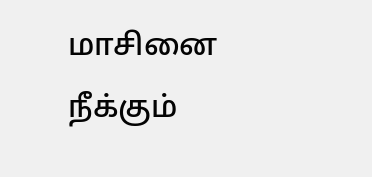மாசினை நீக்கும்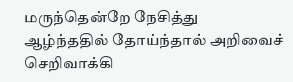மருந்தென்றே நேசித்து
ஆழ்ந்ததில் தோய்ந்தால் அறிவைச் செறிவாக்கி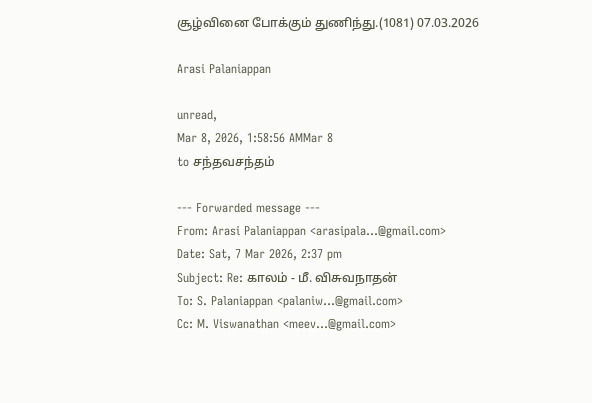சூழ்வினை போக்கும் துணிந்து.(1081) 07.03.2026

Arasi Palaniappan

unread,
Mar 8, 2026, 1:58:56 AMMar 8
to சந்தவசந்தம்

--- Forwarded message ---
From: Arasi Palaniappan <arasipala...@gmail.com>
Date: Sat, 7 Mar 2026, 2:37 pm
Subject: Re: காலம் - மீ. விசுவநாதன்
To: S. Palaniappan <palaniw...@gmail.com>
Cc: M. Viswanathan <meev...@gmail.com>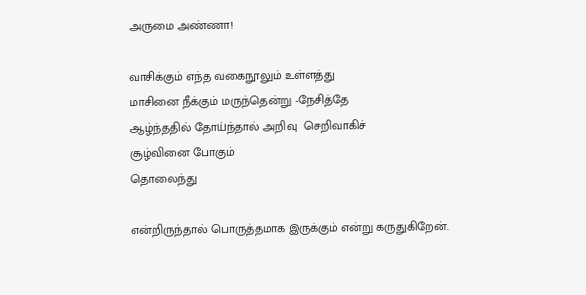அருமை அண்ணா!

வாசிக்கும் எந்த வகைநூலும் உள்ளத்து
மாசினை நீக்கும் மருந்தென்று -நேசித்தே
ஆழ்ந்ததில் தோய்ந்தால் அறிவு  செறிவாகிச்
சூழ்வினை போகும்
தொலைந்து

என்றிருந்தால் பொருத்தமாக இருக்கும் என்று கருதுகிறேன்.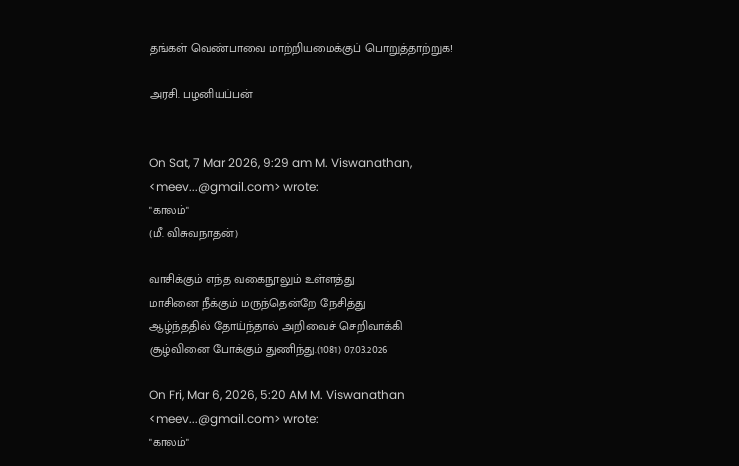தங்கள் வெண்பாவை மாற்றியமைக்குப் பொறுத்தாற்றுக!

அரசி. பழனியப்பன்


On Sat, 7 Mar 2026, 9:29 am M. Viswanathan, <meev...@gmail.com> wrote:
"காலம்"
(மீ. விசுவநாதன்)

வாசிக்கும் எந்த வகைநூலும் உள்ளத்து
மாசினை நீக்கும் மருந்தென்றே நேசித்து
ஆழ்ந்ததில் தோய்ந்தால் அறிவைச் செறிவாக்கி
சூழ்வினை போக்கும் துணிந்து.(1081) 07.03.2026

On Fri, Mar 6, 2026, 5:20 AM M. Viswanathan <meev...@gmail.com> wrote:
"காலம்"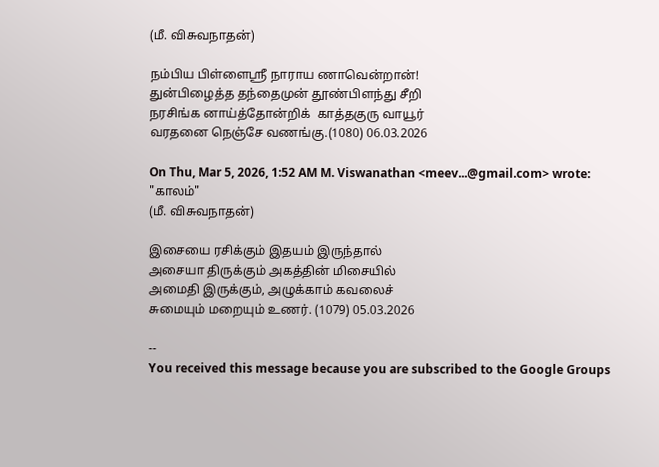(மீ. விசுவநாதன்)

நம்பிய பிள்ளைஶ்ரீ நாராய ணாவென்றான்!
துன்பிழைத்த தந்தைமுன் தூண்பிளந்து சீறி
நரசிங்க னாய்த்தோன்றிக்  காத்தகுரு வாயூர்
வரதனை நெஞ்சே வணங்கு.(1080) 06.03.2026

On Thu, Mar 5, 2026, 1:52 AM M. Viswanathan <meev...@gmail.com> wrote:
"காலம்"
(மீ. விசுவநாதன்)

இசையை ரசிக்கும் இதயம் இருந்தால்
அசையா திருக்கும் அகத்தின் மிசையில்
அமைதி இருக்கும், அழுக்காம் கவலைச்
சுமையும் மறையும் உணர். (1079) 05.03.2026

--
You received this message because you are subscribed to the Google Groups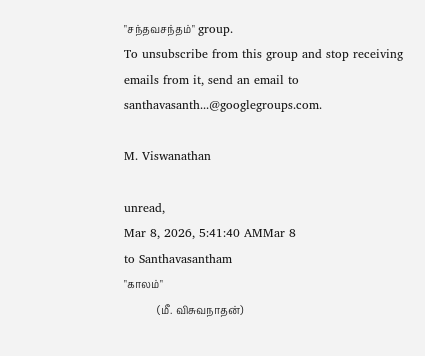"சந்தவசந்தம்" group.
To unsubscribe from this group and stop receiving emails from it, send an email to santhavasanth...@googlegroups.com.

M. Viswanathan

unread,
Mar 8, 2026, 5:41:40 AMMar 8
to Santhavasantham
"காலம்"
             (மீ. விசுவநாதன்)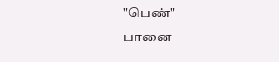"பெண்"
பானை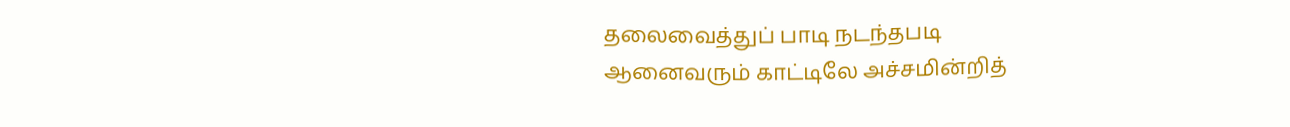தலைவைத்துப் பாடி நடந்தபடி
ஆனைவரும் காட்டிலே அச்சமின்றித்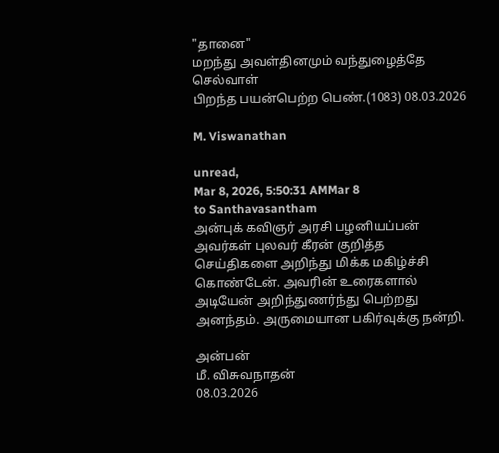"தானை"
மறந்து அவள்தினமும் வந்துழைத்தே செல்வாள்
பிறந்த பயன்பெற்ற பெண்.(1083) 08.03.2026

M. Viswanathan

unread,
Mar 8, 2026, 5:50:31 AMMar 8
to Santhavasantham
அன்புக் கவிஞர் அரசி பழனியப்பன் அவர்கள் புலவர் கீரன் குறித்த செய்திகளை அறிந்து மிக்க மகிழ்ச்சி கொண்டேன். அவரின் உரைகளால் அடியேன் அறிந்துணர்ந்து பெற்றது அனந்தம். அருமையான பகிர்வுக்கு நன்றி.

அன்பன்
மீ. விசுவநாதன்
08.03.2026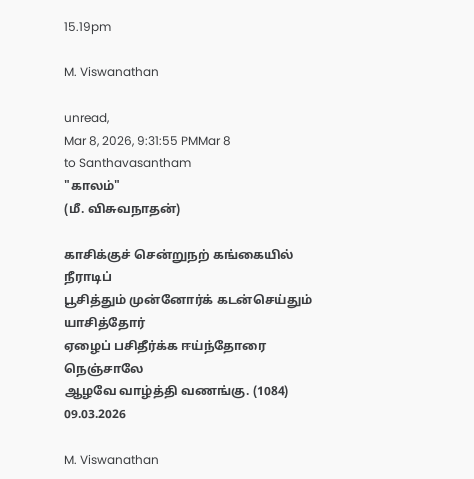15.19pm

M. Viswanathan

unread,
Mar 8, 2026, 9:31:55 PMMar 8
to Santhavasantham
"காலம்"
(மீ. விசுவநாதன்)

காசிக்குச் சென்றுநற் கங்கையில் நீராடிப்
பூசித்தும் முன்னோர்க் கடன்செய்தும் யாசித்தோர்
ஏழைப் பசிதீர்க்க ஈய்ந்தோரை நெஞ்சாலே
ஆழவே வாழ்த்தி வணங்கு. (1084) 09.03.2026

M. Viswanathan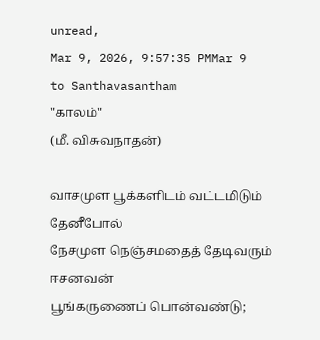unread,
Mar 9, 2026, 9:57:35 PMMar 9
to Santhavasantham
"காலம்"
(மீ. விசுவநாதன்)

வாசமுள பூக்களிடம் வட்டமிடும் தேனீபோல்
நேசமுள நெஞ்சமதைத் தேடிவரும் ஈசனவன்
பூங்கருணைப் பொன்வண்டு;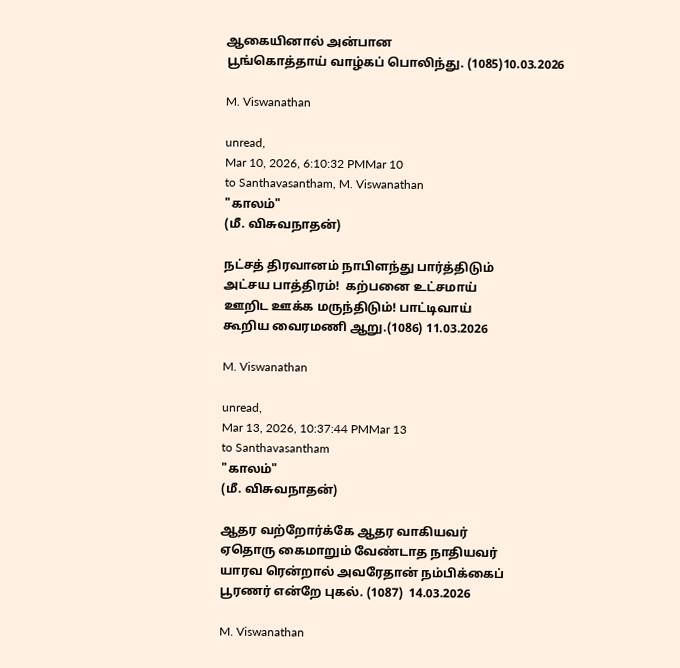ஆகையினால் அன்பான
பூங்கொத்தாய் வாழ்கப் பொலிந்து. (1085)10.03.2026

M. Viswanathan

unread,
Mar 10, 2026, 6:10:32 PMMar 10
to Santhavasantham, M. Viswanathan
"காலம்"
(மீ. விசுவநாதன்)

நட்சத் திரவானம் நாபிளந்து பார்த்திடும்
அட்சய பாத்திரம்!  கற்பனை உட்சமாய்
ஊறிட ஊக்க மருந்திடும்! பாட்டிவாய்
கூறிய வைரமணி ஆறு.(1086) 11.03.2026

M. Viswanathan

unread,
Mar 13, 2026, 10:37:44 PMMar 13
to Santhavasantham
"காலம்"
(மீ. விசுவநாதன்)

ஆதர வற்றோர்க்கே ஆதர வாகியவர்
ஏதொரு கைமாறும் வேண்டாத நாதியவர்
யாரவ ரென்றால் அவரேதான் நம்பிக்கைப்
பூரணர் என்றே புகல். (1087)  14.03.2026

M. Viswanathan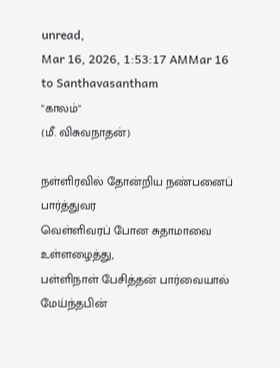unread,
Mar 16, 2026, 1:53:17 AMMar 16
to Santhavasantham
"காலம்"
(மீ. விசுவநாதன்)

நள்ளிரவில் தோன்றிய நண்பனைப் பார்த்துவர
வெள்ளிவரப் போன சுதாமாவை உள்ளழைத்து,
பள்ளிநாள் பேசித்தன் பார்வையால் மேய்ந்தபின்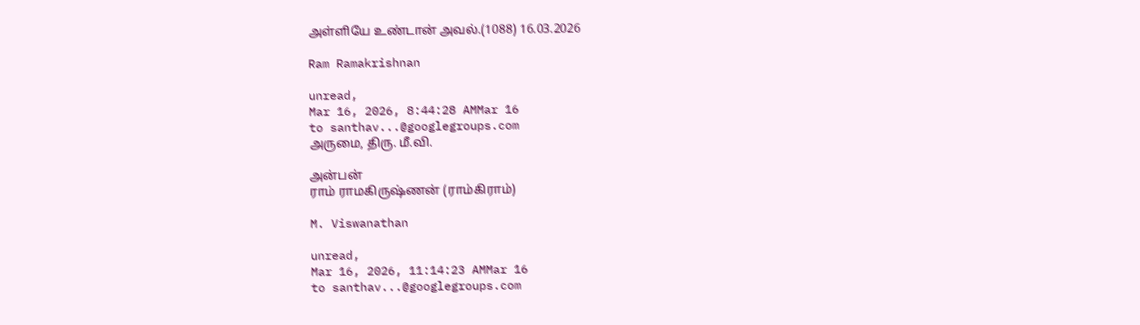அள்ளியே உண்டான் அவல்.(1088) 16.03.2026

Ram Ramakrishnan

unread,
Mar 16, 2026, 8:44:28 AMMar 16
to santhav...@googlegroups.com
அருமை, திரு. மீ.வி.

அன்பன்
ராம் ராமகிருஷ்ணன் (ராம்கிராம்)

M. Viswanathan

unread,
Mar 16, 2026, 11:14:23 AMMar 16
to santhav...@googlegroups.com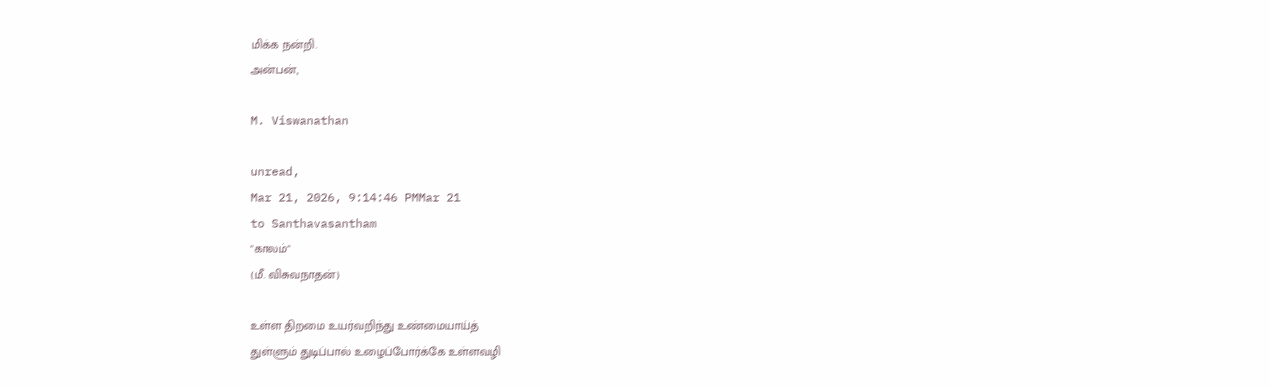மிக்க நன்றி.
அன்பன்,

M. Viswanathan

unread,
Mar 21, 2026, 9:14:46 PMMar 21
to Santhavasantham
"காலம்"
(மீ. விசுவநாதன்)

உள்ள திறமை உயர்வறிந்து உண்மையாய்த்
துள்ளும் துடிப்பால் உழைப்போர்க்கே உள்ளவழி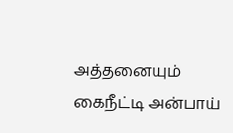அத்தனையும் கைநீட்டி அன்பாய்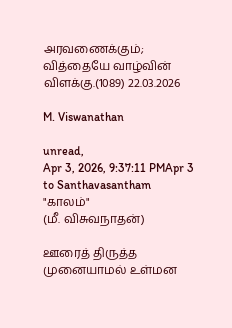அரவணைக்கும்;
வித்தையே வாழ்வின் விளக்கு.(1089) 22.03.2026

M. Viswanathan

unread,
Apr 3, 2026, 9:37:11 PMApr 3
to Santhavasantham
"காலம்"
(மீ. விசுவநாதன்)

ஊரைத் திருத்த முனையாமல் உள்மன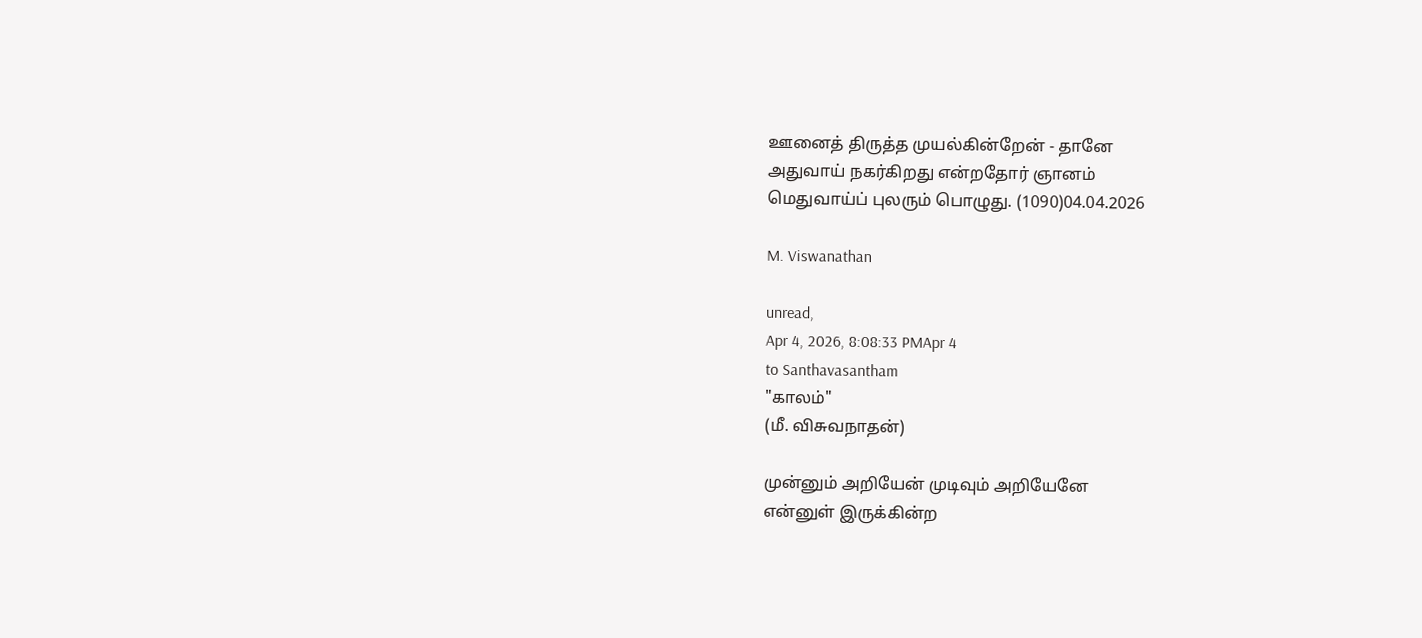ஊனைத் திருத்த முயல்கின்றேன் - தானே
அதுவாய் நகர்கிறது என்றதோர் ஞானம்
மெதுவாய்ப் புலரும் பொழுது. (1090)04.04.2026

M. Viswanathan

unread,
Apr 4, 2026, 8:08:33 PMApr 4
to Santhavasantham
"காலம்"
(மீ. விசுவநாதன்)

முன்னும் அறியேன் முடிவும் அறியேனே
என்னுள் இருக்கின்ற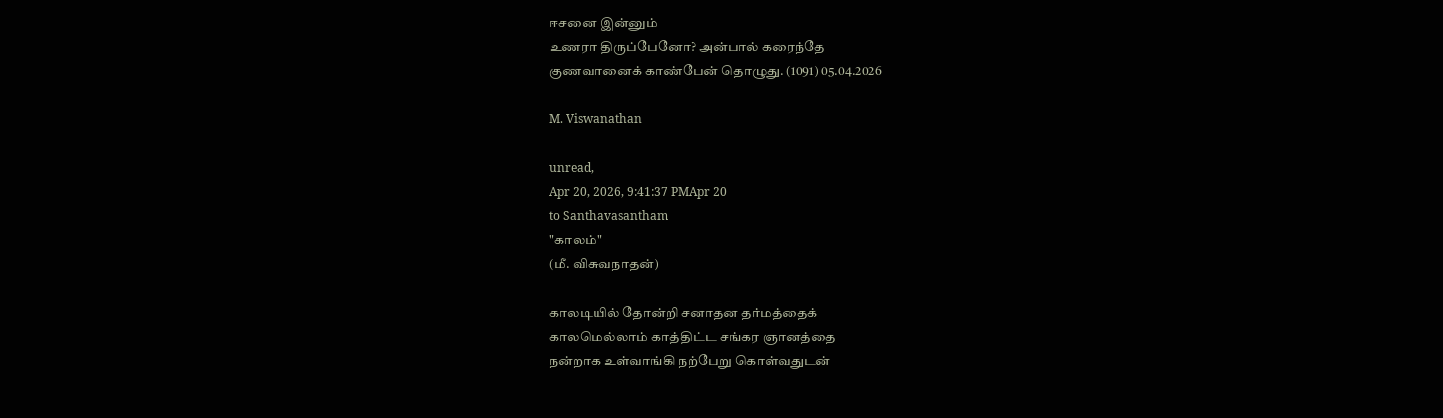ஈசனை இன்னும்
உணரா திருப்பேனோ? அன்பால் கரைந்தே
குணவானைக் காண்பேன் தொழுது. (1091) 05.04.2026

M. Viswanathan

unread,
Apr 20, 2026, 9:41:37 PMApr 20
to Santhavasantham
"காலம்"
(மீ. விசுவநாதன்)

காலடியில் தோன்றி சனாதன தர்மத்தைக்
காலமெல்லாம் காத்திட்ட சங்கர ஞானத்தை
நன்றாக உள்வாங்கி நற்பேறு கொள்வதுடன்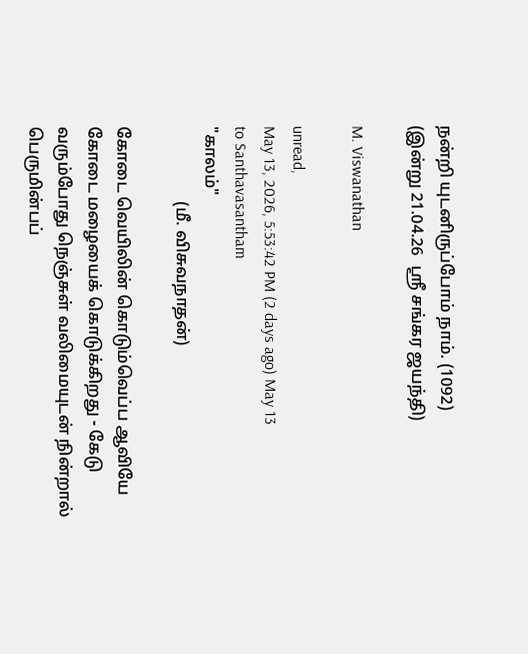நன்றி யுடனிருப்போம் நாம். (1092)
(இன்று 21.04.26  ஶ்ரீ சங்கர ஜயந்தி)

M. Viswanathan

unread,
May 13, 2026, 5:53:42 PM (2 days ago) May 13
to Santhavasantham
"காலம்"
                  (மீ. விசுவநாதன்)

கோடை வெயிலின் கொடும்வெப்ப ஆவியே
கோடை மழையைக் கொடுக்கிறது - கேடு
வரும்போது நெஞ்சுள் வலிமையுடன் நின்றால்
பெருமின்பப்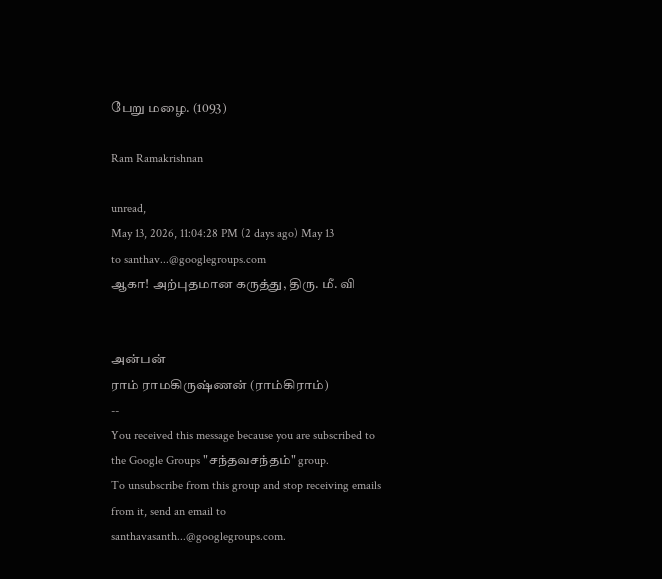பேறு மழை. (1093)

Ram Ramakrishnan

unread,
May 13, 2026, 11:04:28 PM (2 days ago) May 13
to santhav...@googlegroups.com
ஆகா! அற்புதமான கருத்து, திரு. மீ. வி


அன்பன்
ராம் ராமகிருஷ்ணன் (ராம்கிராம்)
--
You received this message because you are subscribed to the Google Groups "சந்தவசந்தம்" group.
To unsubscribe from this group and stop receiving emails from it, send an email to santhavasanth...@googlegroups.com.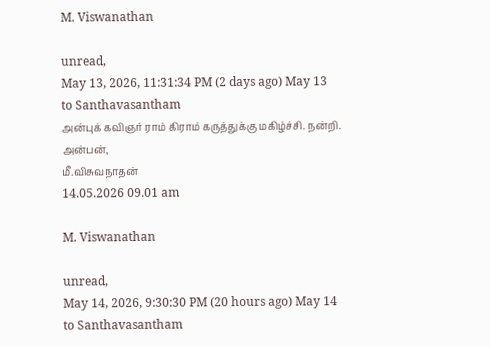M. Viswanathan

unread,
May 13, 2026, 11:31:34 PM (2 days ago) May 13
to Santhavasantham
அன்புக் கவிஞர் ராம் கிராம் கருத்துக்கு மகிழ்ச்சி. நன்றி.
அன்பன்,
மீ.விசுவநாதன்
14.05.2026 09.01 am

M. Viswanathan

unread,
May 14, 2026, 9:30:30 PM (20 hours ago) May 14
to Santhavasantham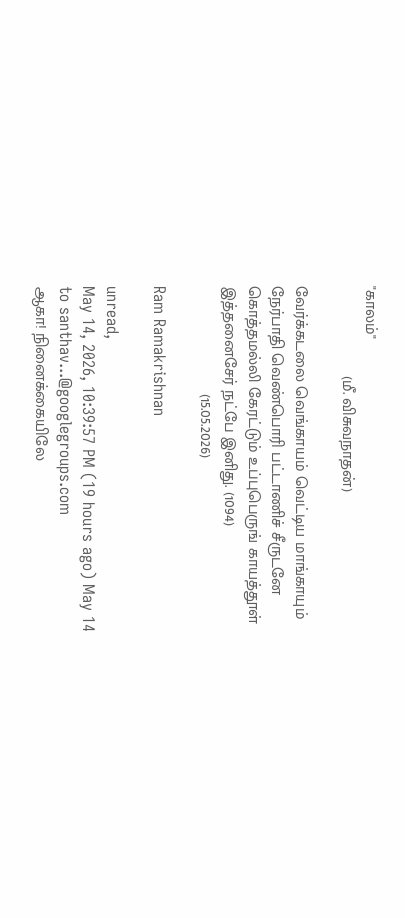"காலம்"
                    (மீ. விசுவநாதன்)

வேர்க்கடலை வெங்காயம் வெட்டிய மாங்காயும்
நேர்பாதி வெண்பொரி பட்டாணிச் சீருடனே
கொத்தமல்லி கேரட்டும் உப்புபெருங் காயத்தூள்
இத்தனைசேர் நட்பே இனிது. (1094)
                        (15.05.2026)

Ram Ramakrishnan

unread,
May 14, 2026, 10:39:57 PM (19 hours ago) May 14
to santhav...@googlegroups.com
ஆகா! நினைக்கையிலே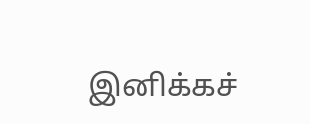இனிக்கச்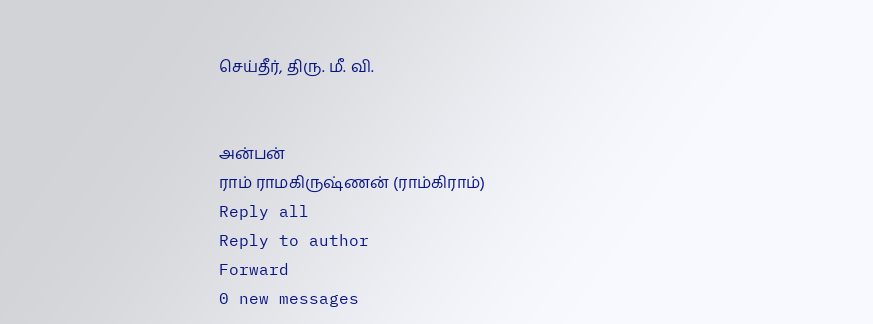செய்தீர், திரு. மீ. வி.


அன்பன்
ராம் ராமகிருஷ்ணன் (ராம்கிராம்)
Reply all
Reply to author
Forward
0 new messages